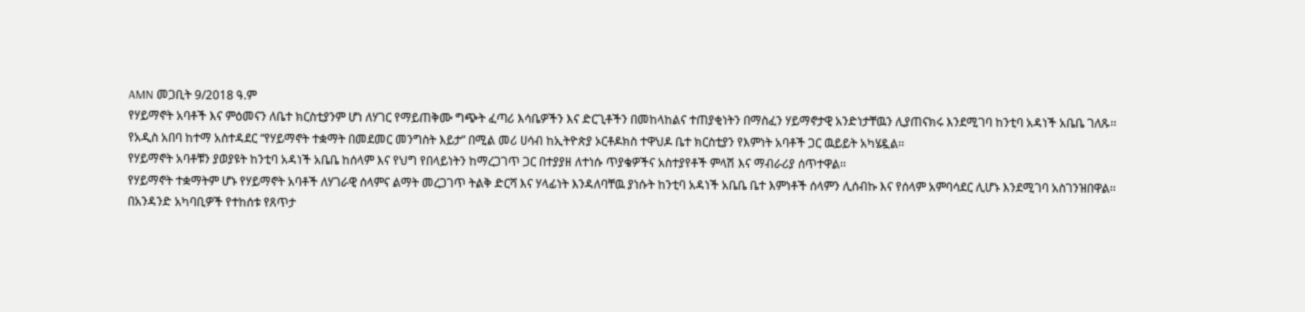AMN መጋቢት 9/2018 ዓ.ም
የሃይማኖት አባቶች እና ምዕመናን ለቤተ ክርስቲያንም ሆነ ለሃገር የማይጠቅሙ ግጭት ፈጣሪ እሳቤዎችን እና ድርጊቶችን በመከላከልና ተጠያቂነትን በማስፈን ሃይማኖታዊ አንድነታቸዉን ሊያጠናክሩ እንደሚገባ ከንቲባ አዳነች አቤቤ ገለጹ፡፡
የአዲስ አበባ ከተማ አስተዳደር “የሃይማኖት ተቋማት በመደመር መንግስት እይታ” በሚል መሪ ሀሳብ ከኢትዮጵያ ኦርቶዶክስ ተዋህዶ ቤተ ክርስቲያን የእምነት አባቶች ጋር ዉይይት አካሄዷል፡፡
የሃይማኖት አባቶቹን ያወያዩት ከንቲባ አዳነች አቤቤ ከሰላም እና የህግ የበላይነትን ከማረጋገጥ ጋር በተያያዘ ለተነሱ ጥያቄዎችና አስተያየቶች ምላሽ እና ማብራሪያ ሰጥተዋል፡፡
የሃይማኖት ተቋማትም ሆኑ የሃይማኖት አባቶች ለሃገራዊ ሰላምና ልማት መረጋገጥ ትልቅ ድርሻ እና ሃላፊነት እንዳለባቸዉ ያነሱት ከንቲባ አዳነች አቤቤ ቤተ እምነቶች ሰላምን ሊሰብኩ እና የሰላም አምባሳደር ሊሆኑ እንደሚገባ አስገንዝበዋል፡፡
በአንዳንድ አካባቢዎች የተከሰቱ የጸጥታ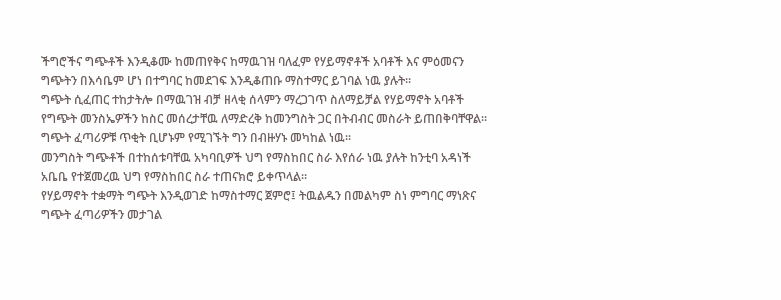ችግሮችና ግጭቶች እንዲቆሙ ከመጠየቅና ከማዉገዝ ባለፈም የሃይማኖቶች አባቶች እና ምዕመናን ግጭትን በእሳቤም ሆነ በተግባር ከመደገፍ እንዲቆጠቡ ማስተማር ይገባል ነዉ ያሉት፡፡
ግጭት ሲፈጠር ተከታትሎ በማዉገዝ ብቻ ዘላቂ ሰላምን ማረጋገጥ ስለማይቻል የሃይማኖት አባቶች የግጭት መንስኤዎችን ከስር መሰረታቸዉ ለማድረቅ ከመንግስት ጋር በትብብር መስራት ይጠበቅባቸዋል፡፡
ግጭት ፈጣሪዎቹ ጥቂት ቢሆኑም የሚገኙት ግን በብዙሃኑ መካከል ነዉ፡፡
መንግስት ግጭቶች በተከሰቱባቸዉ አካባቢዎች ህግ የማስከበር ስራ እየሰራ ነዉ ያሉት ከንቲባ አዳነች አቤቤ የተጀመረዉ ህግ የማስከበር ስራ ተጠናክሮ ይቀጥላል፡፡
የሃይማኖት ተቋማት ግጭት እንዲወገድ ከማስተማር ጀምሮ፤ ትዉልዱን በመልካም ስነ ምግባር ማነጽና ግጭት ፈጣሪዎችን መታገል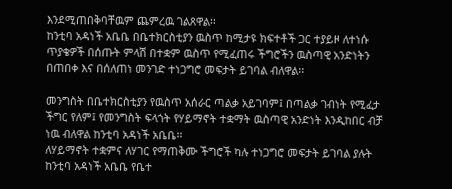እንደሚጠበቅባቸዉም ጨምረዉ ገልጸዋል፡፡
ከንቲባ አዳነች አቤቤ በቤተክርስቲያን ዉስጥ ከሚታዩ ክፍተቶች ጋር ተያይዞ ለተነሱ ጥያቄዎች በሰጡት ምላሽ በተቋም ዉስጥ የሚፈጠሩ ችግሮችን ዉስጣዊ አንድነትን በጠበቀ እና በሰለጠነ መንገድ ተነጋግሮ መፍታት ይገባል ብለዋል፡፡

መንግስት በቤተክርስቲያን የዉስጥ አሰራር ጣልቃ አይገባም፤ በጣልቃ ገብነት የሚፈታ ችግር የለም፤ የመንግስት ፍላጎት የሃይማኖት ተቋማት ዉስጣዊ አንድነት እንዲከበር ብቻ ነዉ ብለዋል ከንቲባ አዳነች አቤቤ፡፡
ለሃይማኖት ተቋምና ለሃገር የማጠቅሙ ችግሮች ካሉ ተነጋግሮ መፍታት ይገባል ያሉት ከንቲባ አዳነች አቤቤ የቤተ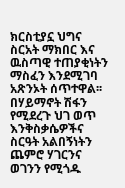ክርስቲያኗ ህግና ስርአት ማክበር እና ዉስጣዊ ተጠያቂነትን ማስፈን እንደሚገባ አጽንኦት ሰጥተዋል፡፡
በሃይማኖት ሽፋን የሚደረጉ ህገ ወጥ እንቅስቃሴዎችና ስርዓት አልበኝነትን ጨምሮ ሃገርንና ወገንን የሚጎዱ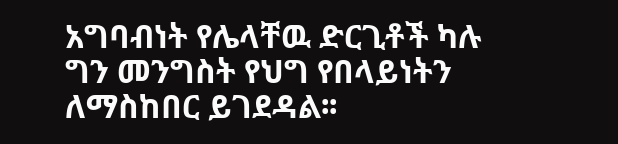አግባብነት የሌላቸዉ ድርጊቶች ካሉ ግን መንግስት የህግ የበላይነትን ለማስከበር ይገደዳል፡፡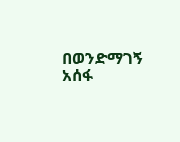በወንድማገኝ አሰፋ